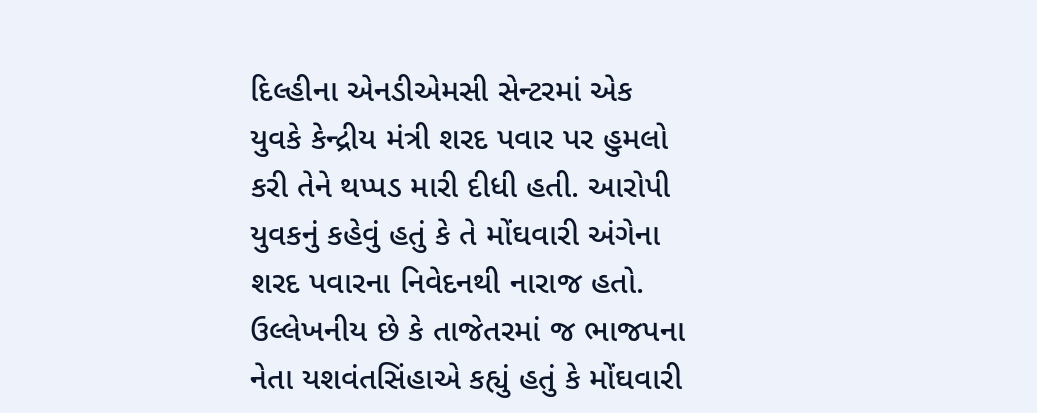દિલ્હીના એનડીએમસી સેન્ટરમાં એક યુવકે કેન્દ્રીય મંત્રી શરદ પવાર પર હુમલો કરી તેને થપ્પડ મારી દીધી હતી. આરોપી યુવકનું કહેવું હતું કે તે મોંઘવારી અંગેના શરદ પવારના નિવેદનથી નારાજ હતો. ઉલ્લેખનીય છે કે તાજેતરમાં જ ભાજપના નેતા યશવંતસિંહાએ કહ્યું હતું કે મોંઘવારી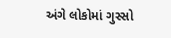અંગે લોકોમાં ગુસ્સો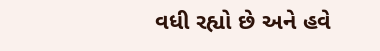વધી રહ્યો છે અને હવે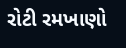રોટી રમખાણો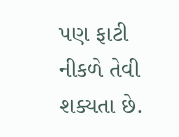પણ ફાટી નીકળે તેવી શક્યતા છે.